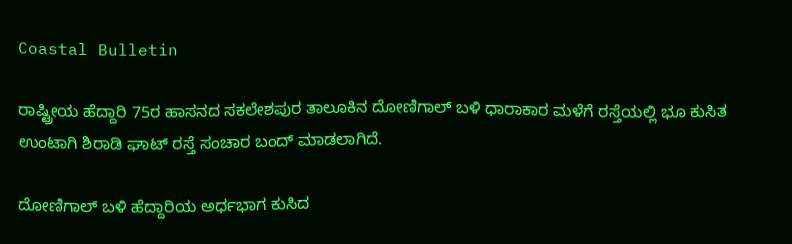Coastal Bulletin

ರಾಷ್ಟ್ರೀಯ ಹೆದ್ದಾರಿ 75ರ ಹಾಸನದ ಸಕಲೇಶಪುರ ತಾಲೂಕಿನ ದೋಣಿಗಾಲ್ ಬಳಿ ಧಾರಾಕಾರ ಮಳೆಗೆ ರಸ್ತೆಯಲ್ಲಿ ಭೂ ಕುಸಿತ ಉಂಟಾಗಿ ಶಿರಾಡಿ ಘಾಟ್ ರಸ್ತೆ ಸಂಚಾರ ಬಂದ್ ಮಾಡಲಾಗಿದೆ.

ದೋಣಿಗಾಲ್ ಬಳಿ ಹೆದ್ದಾರಿಯ ಅರ್ಧಭಾಗ ಕುಸಿದ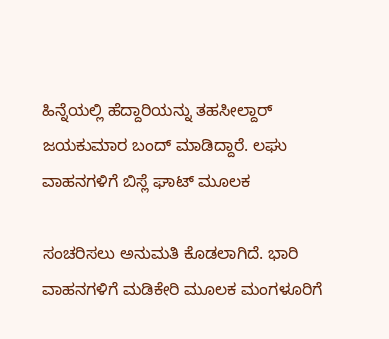ಹಿನ್ನೆಯಲ್ಲಿ ಹೆದ್ದಾರಿಯನ್ನು ತಹಸೀಲ್ದಾರ್ ಜಯಕುಮಾರ ಬಂದ್ ಮಾಡಿದ್ದಾರೆ. ಲಘು ವಾಹನಗಳಿಗೆ ಬಿಸ್ಲೆ ಘಾಟ್ ಮೂಲಕ

ಸಂಚರಿಸಲು ಅನುಮತಿ ಕೊಡಲಾಗಿದೆ. ಭಾರಿ ವಾಹನಗಳಿಗೆ ಮಡಿಕೇರಿ ಮೂಲಕ ಮಂಗಳೂರಿಗೆ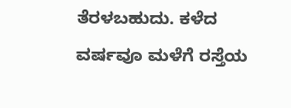ತೆರಳಬಹುದು. ಕಳೆದ ವರ್ಷವೂ ಮಳೆಗೆ ರಸ್ತೆಯ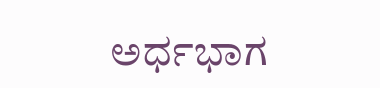ಅರ್ಧಭಾಗ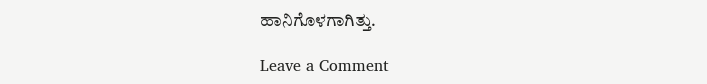ಹಾನಿಗೊಳಗಾಗಿತ್ತು.

Leave a Comment